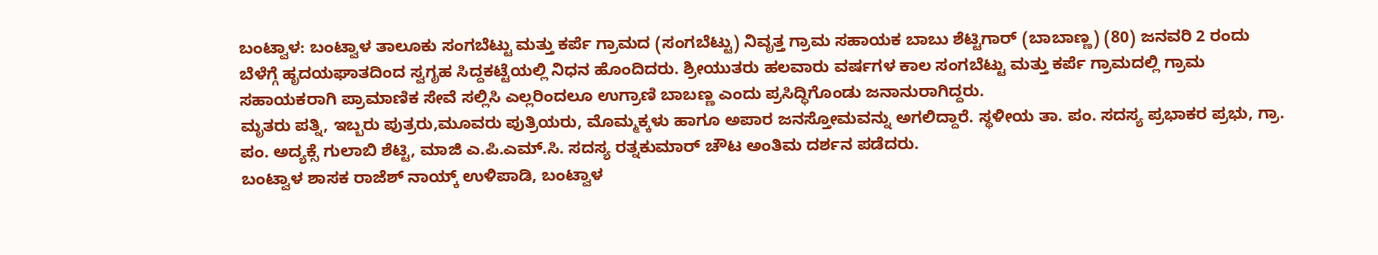ಬಂಟ್ವಾಳ: ಬಂಟ್ವಾಳ ತಾಲೂಕು ಸಂಗಬೆಟ್ಟು ಮತ್ತು ಕರ್ಪೆ ಗ್ರಾಮದ (ಸಂಗಬೆಟ್ಟು) ನಿವೃತ್ತ ಗ್ರಾಮ ಸಹಾಯಕ ಬಾಬು ಶೆಟ್ಟಿಗಾರ್ (ಬಾಬಾಣ್ಣ) (80) ಜನವರಿ 2 ರಂದು ಬೆಳೆಗ್ಗೆ ಹೃದಯಘಾತದಿಂದ ಸ್ವಗೃಹ ಸಿದ್ದಕಟ್ಟೆಯಲ್ಲಿ ನಿಧನ ಹೊಂದಿದರು. ಶ್ರೀಯುತರು ಹಲವಾರು ವರ್ಷಗಳ ಕಾಲ ಸಂಗಬೆಟ್ಟು ಮತ್ತು ಕರ್ಪೆ ಗ್ರಾಮದಲ್ಲಿ ಗ್ರಾಮ ಸಹಾಯಕರಾಗಿ ಪ್ರಾಮಾಣಿಕ ಸೇವೆ ಸಲ್ಲಿಸಿ ಎಲ್ಲರಿಂದಲೂ ಉಗ್ರಾಣಿ ಬಾಬಣ್ಣ ಎಂದು ಪ್ರಸಿದ್ಧಿಗೊಂಡು ಜನಾನುರಾಗಿದ್ದರು.
ಮೃತರು ಪತ್ನಿ, ಇಬ್ಬರು ಪುತ್ರರು,ಮೂವರು ಪುತ್ರಿಯರು, ಮೊಮ್ಮಕ್ಕಳು ಹಾಗೂ ಅಪಾರ ಜನಸ್ತೋಮವನ್ನು ಅಗಲಿದ್ದಾರೆ. ಸ್ಥಳೀಯ ತಾ. ಪಂ. ಸದಸ್ಯ ಪ್ರಭಾಕರ ಪ್ರಭು, ಗ್ರಾ. ಪಂ. ಅದ್ಯಕ್ಸೆ ಗುಲಾಬಿ ಶೆಟ್ಟಿ, ಮಾಜಿ ಎ.ಪಿ.ಎಮ್.ಸಿ. ಸದಸ್ಯ ರತ್ನಕುಮಾರ್ ಚೌಟ ಅಂತಿಮ ದರ್ಶನ ಪಡೆದರು.
ಬಂಟ್ವಾಳ ಶಾಸಕ ರಾಜೆಶ್ ನಾಯ್ಕ್ ಉಳಿಪಾಡಿ, ಬಂಟ್ವಾಳ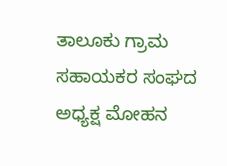ತಾಲೂಕು ಗ್ರಾಮ ಸಹಾಯಕರ ಸಂಘದ ಅಧ್ಯಕ್ಷ ಮೋಹನ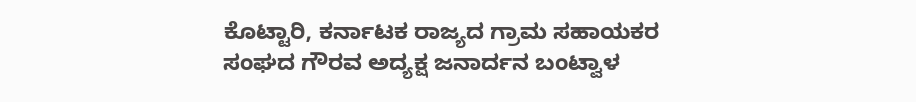ಕೊಟ್ಟಾರಿ, ಕರ್ನಾಟಕ ರಾಜ್ಯದ ಗ್ರಾಮ ಸಹಾಯಕರ ಸಂಘದ ಗೌರವ ಅದ್ಯಕ್ಷ ಜನಾರ್ದನ ಬಂಟ್ವಾಳ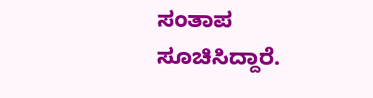ಸಂತಾಪ ಸೂಚಿಸಿದ್ದಾರೆ.